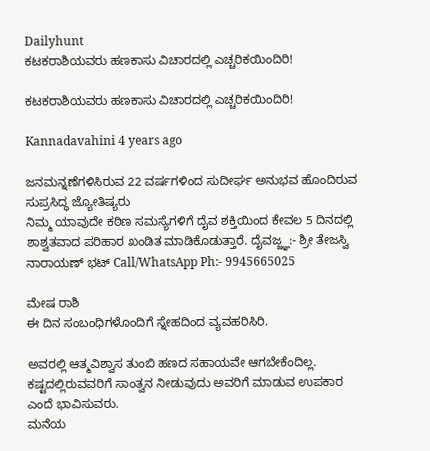Dailyhunt
ಕಟಕರಾಶಿಯವರು ಹಣಕಾಸು ವಿಚಾರದಲ್ಲಿ ಎಚ್ಚರಿಕಯಿಂದಿರಿ!

ಕಟಕರಾಶಿಯವರು ಹಣಕಾಸು ವಿಚಾರದಲ್ಲಿ ಎಚ್ಚರಿಕಯಿಂದಿರಿ!

Kannadavahini 4 years ago

ಜನಮನ್ನಣೆಗಳಿಸಿರುವ 22 ವರ್ಷಗಳಿಂದ ಸುದೀರ್ಘ ಅನುಭವ ಹೊಂದಿರುವ ಸುಪ್ರಸಿದ್ಧ ಜ್ಯೋತಿಷ್ಯರು
ನಿಮ್ಮ ಯಾವುದೇ ಕಠಿಣ ಸಮಸ್ಯೆಗಳಿಗೆ ದೈವ ಶಕ್ತಿಯಿಂದ ಕೇವಲ 5 ದಿನದಲ್ಲಿ ಶಾಶ್ವತವಾದ ಪರಿಹಾರ ಖಂಡಿತ ಮಾಡಿಕೊಡುತ್ತಾರೆ. ದೈವಜ್ಜ್ಞ:- ಶ್ರೀ ತೇಜಸ್ವಿ ನಾರಾಯಣ್ ಭಟ್ Call/WhatsApp Ph:- 9945665025

ಮೇಷ ರಾಶಿ
ಈ ದಿನ ಸಂಬಂಧಿಗಳೊಂದಿಗೆ ಸ್ನೇಹದಿಂದ ವ್ಯವಹರಿಸಿರಿ.

ಅವರಲ್ಲಿ ಆತ್ಮವಿಶ್ವಾಸ ತುಂಬಿ ಹಣದ ಸಹಾಯವೇ ಆಗಬೇಕೆಂದಿಲ್ಲ. ಕಷ್ಟದಲ್ಲಿರುವವರಿಗೆ ಸಾಂತ್ವನ ನೀಡುವುದು ಅವರಿಗೆ ಮಾಡುವ ಉಪಕಾರ ಎಂದೆ ಭಾವಿಸುವರು.
ಮನೆಯ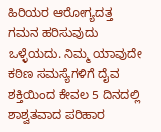ಹಿರಿಯರ ಆರೋಗ್ಯದತ್ತ ಗಮನ ಹರಿಸುವುದು ಒಳ್ಳೆಯದು. ನಿಮ್ಮ ಯಾವುದೇ ಕಠಿಣ ಸಮಸ್ಯೆಗಳಿಗೆ ದೈವ ಶಕ್ತಿಯಿಂದ ಕೇವಲ 5 ದಿನದಲ್ಲಿ ಶಾಶ್ವತವಾದ ಪರಿಹಾರ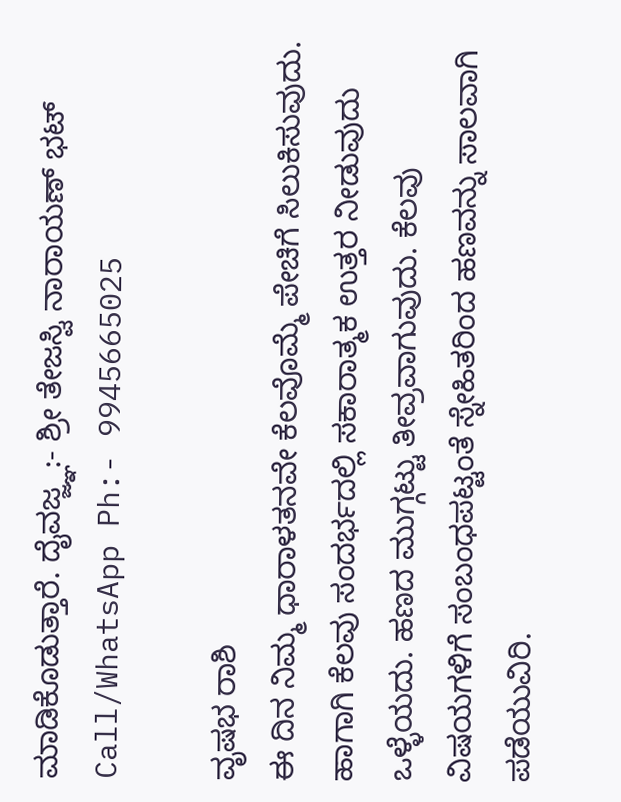ಮಾಡಿಕೊಡುತ್ತಾರೆ. ದೈವಜ್ಜ್ಞ:- ಶ್ರೀ ತೇಜಸ್ವಿ ನಾರಾಯಣ್ ಭಟ್ Call/WhatsApp Ph:- 9945665025

ವೃಷಭ ರಾಶಿ
ಈ ದಿನ ನಿಮ್ಮ ಧಾರಾಳತನವೇ ಕೆಲವೊಮ್ಮೆ ಪೇಚಿಗೆ ಸಿಲುಕಿಸುವುದು. ಹಾಗಾಗಿ ಕೆಲವು ಸಂದರ್ಭದಲ್ಲಿ ಸಕಾರಾತ್ಮಕ ಉತ್ತರ ನೀಡುವುದು ಒಳ್ಳೆಯದು. ಹಣದ ಮುಗ್ಗಟ್ಟು ತೀವ್ರವಾಗುವುದು. ಕೆಲವು ವಿಷಯಗಳಿಗೆ ಸಂಬಂಧಪಟ್ಟಂತೆ ಸ್ನೇಹಿತರಿಂದ ಹಣವನ್ನು ಸಾಲವಾಗಿ ಪಡೆಯುವಿರಿ.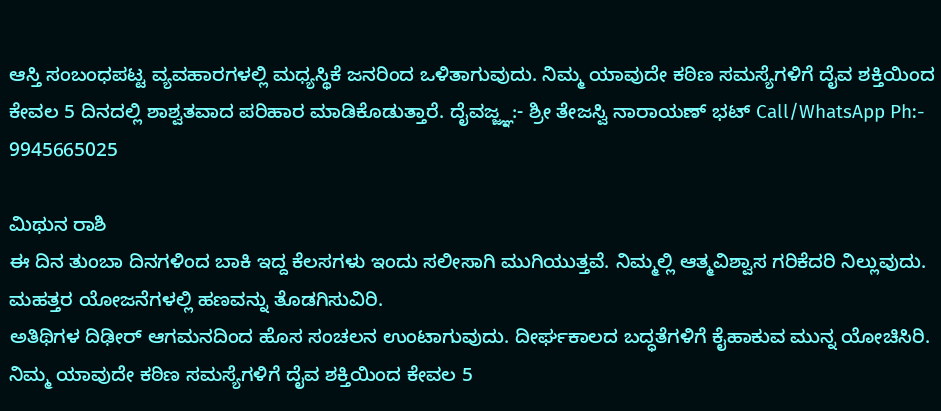ಆಸ್ತಿ ಸಂಬಂಧಪಟ್ಟ ವ್ಯವಹಾರಗಳಲ್ಲಿ ಮಧ್ಯಸ್ಥಿಕೆ ಜನರಿಂದ ಒಳಿತಾಗುವುದು. ನಿಮ್ಮ ಯಾವುದೇ ಕಠಿಣ ಸಮಸ್ಯೆಗಳಿಗೆ ದೈವ ಶಕ್ತಿಯಿಂದ ಕೇವಲ 5 ದಿನದಲ್ಲಿ ಶಾಶ್ವತವಾದ ಪರಿಹಾರ ಮಾಡಿಕೊಡುತ್ತಾರೆ. ದೈವಜ್ಜ್ಞ:- ಶ್ರೀ ತೇಜಸ್ವಿ ನಾರಾಯಣ್ ಭಟ್ Call/WhatsApp Ph:- 9945665025

ಮಿಥುನ ರಾಶಿ
ಈ ದಿನ ತುಂಬಾ ದಿನಗಳಿಂದ ಬಾಕಿ ಇದ್ದ ಕೆಲಸಗಳು ಇಂದು ಸಲೀಸಾಗಿ ಮುಗಿಯುತ್ತವೆ. ನಿಮ್ಮಲ್ಲಿ ಆತ್ಮವಿಶ್ವಾಸ ಗರಿಕೆದರಿ ನಿಲ್ಲುವುದು. ಮಹತ್ತರ ಯೋಜನೆಗಳಲ್ಲಿ ಹಣವನ್ನು ತೊಡಗಿಸುವಿರಿ.
ಅತಿಥಿಗಳ ದಿಢೀರ್ ಆಗಮನದಿಂದ ಹೊಸ ಸಂಚಲನ ಉಂಟಾಗುವುದು. ದೀರ್ಘಕಾಲದ ಬದ್ಧತೆಗಳಿಗೆ ಕೈಹಾಕುವ ಮುನ್ನ ಯೋಚಿಸಿರಿ. ನಿಮ್ಮ ಯಾವುದೇ ಕಠಿಣ ಸಮಸ್ಯೆಗಳಿಗೆ ದೈವ ಶಕ್ತಿಯಿಂದ ಕೇವಲ 5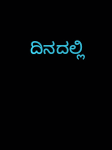ದಿನದಲ್ಲಿ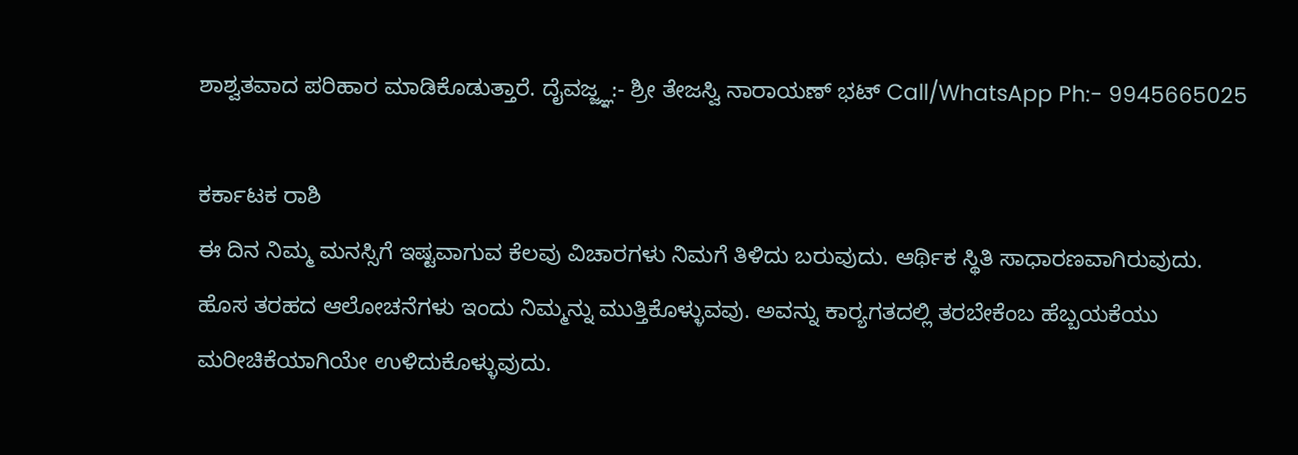ಶಾಶ್ವತವಾದ ಪರಿಹಾರ ಮಾಡಿಕೊಡುತ್ತಾರೆ. ದೈವಜ್ಜ್ಞ:- ಶ್ರೀ ತೇಜಸ್ವಿ ನಾರಾಯಣ್ ಭಟ್ Call/WhatsApp Ph:- 9945665025

ಕರ್ಕಾಟಕ ರಾಶಿ
ಈ ದಿನ ನಿಮ್ಮ ಮನಸ್ಸಿಗೆ ಇಷ್ಟವಾಗುವ ಕೆಲವು ವಿಚಾರಗಳು ನಿಮಗೆ ತಿಳಿದು ಬರುವುದು. ಆರ್ಥಿಕ ಸ್ಥಿತಿ ಸಾಧಾರಣವಾಗಿರುವುದು.
ಹೊಸ ತರಹದ ಆಲೋಚನೆಗಳು ಇಂದು ನಿಮ್ಮನ್ನು ಮುತ್ತಿಕೊಳ್ಳುವವು. ಅವನ್ನು ಕಾರ‌್ಯಗತದಲ್ಲಿ ತರಬೇಕೆಂಬ ಹೆಬ್ಬಯಕೆಯು ಮರೀಚಿಕೆಯಾಗಿಯೇ ಉಳಿದುಕೊಳ್ಳುವುದು.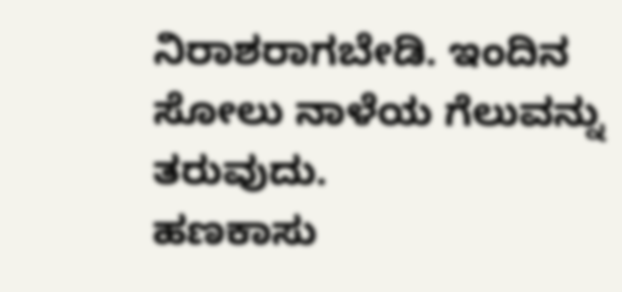ನಿರಾಶರಾಗಬೇಡಿ. ಇಂದಿನ ಸೋಲು ನಾಳೆಯ ಗೆಲುವನ್ನು ತರುವುದು.
ಹಣಕಾಸು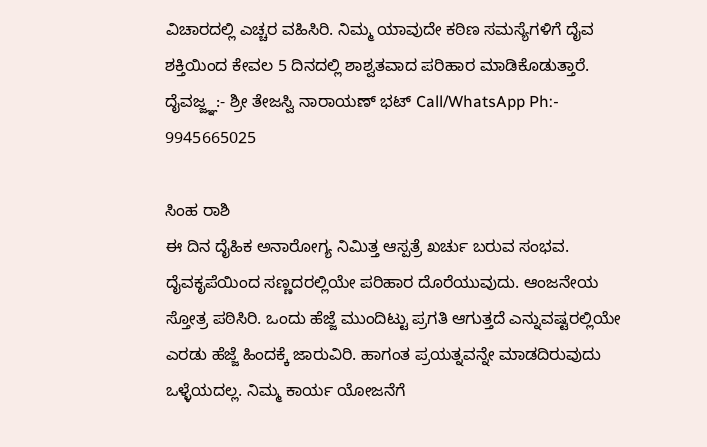ವಿಚಾರದಲ್ಲಿ ಎಚ್ಚರ ವಹಿಸಿರಿ. ನಿಮ್ಮ ಯಾವುದೇ ಕಠಿಣ ಸಮಸ್ಯೆಗಳಿಗೆ ದೈವ ಶಕ್ತಿಯಿಂದ ಕೇವಲ 5 ದಿನದಲ್ಲಿ ಶಾಶ್ವತವಾದ ಪರಿಹಾರ ಮಾಡಿಕೊಡುತ್ತಾರೆ. ದೈವಜ್ಜ್ಞ:- ಶ್ರೀ ತೇಜಸ್ವಿ ನಾರಾಯಣ್ ಭಟ್ Call/WhatsApp Ph:- 9945665025

ಸಿಂಹ ರಾಶಿ
ಈ ದಿನ ದೈಹಿಕ ಅನಾರೋಗ್ಯ ನಿಮಿತ್ತ ಆಸ್ಪತ್ರೆ ಖರ್ಚು ಬರುವ ಸಂಭವ. ದೈವಕೃಪೆಯಿಂದ ಸಣ್ಣದರಲ್ಲಿಯೇ ಪರಿಹಾರ ದೊರೆಯುವುದು. ಆಂಜನೇಯ ಸ್ತೋತ್ರ ಪಠಿಸಿರಿ. ಒಂದು ಹೆಜ್ಜೆ ಮುಂದಿಟ್ಟು ಪ್ರಗತಿ ಆಗುತ್ತದೆ ಎನ್ನುವಷ್ಟರಲ್ಲಿಯೇ ಎರಡು ಹೆಜ್ಜೆ ಹಿಂದಕ್ಕೆ ಜಾರುವಿರಿ. ಹಾಗಂತ ಪ್ರಯತ್ನವನ್ನೇ ಮಾಡದಿರುವುದು ಒಳ್ಳೆಯದಲ್ಲ. ನಿಮ್ಮ ಕಾರ್ಯ ಯೋಜನೆಗೆ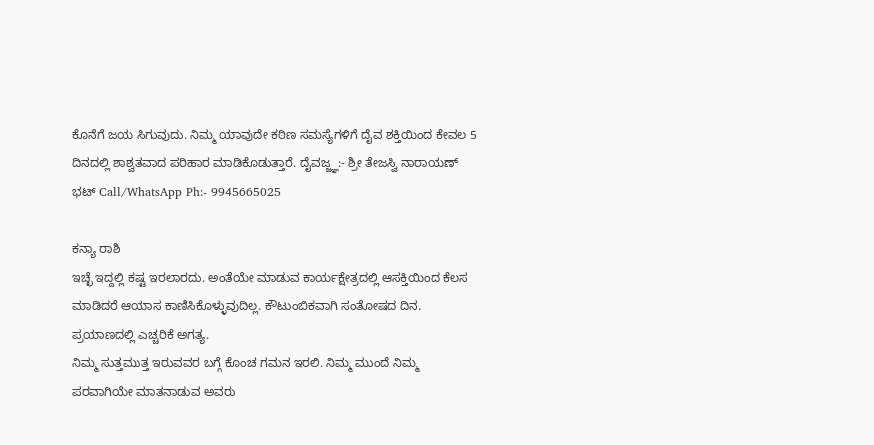ಕೊನೆಗೆ ಜಯ ಸಿಗುವುದು. ನಿಮ್ಮ ಯಾವುದೇ ಕಠಿಣ ಸಮಸ್ಯೆಗಳಿಗೆ ದೈವ ಶಕ್ತಿಯಿಂದ ಕೇವಲ 5 ದಿನದಲ್ಲಿ ಶಾಶ್ವತವಾದ ಪರಿಹಾರ ಮಾಡಿಕೊಡುತ್ತಾರೆ. ದೈವಜ್ಜ್ಞ:- ಶ್ರೀ ತೇಜಸ್ವಿ ನಾರಾಯಣ್ ಭಟ್ Call/WhatsApp Ph:- 9945665025

ಕನ್ಯಾ ರಾಶಿ
ಇಚ್ಛೆ ಇದ್ದಲ್ಲಿ ಕಷ್ಟ ಇರಲಾರದು. ಅಂತೆಯೇ ಮಾಡುವ ಕಾರ್ಯಕ್ಷೇತ್ರದಲ್ಲಿ ಆಸಕ್ತಿಯಿಂದ ಕೆಲಸ ಮಾಡಿದರೆ ಆಯಾಸ ಕಾಣಿಸಿಕೊಳ್ಳುವುದಿಲ್ಲ. ಕೌಟುಂಬಿಕವಾಗಿ ಸಂತೋಷದ ದಿನ. ಪ್ರಯಾಣದಲ್ಲಿ ಎಚ್ಚರಿಕೆ ಅಗತ್ಯ.
ನಿಮ್ಮ ಸುತ್ತಮುತ್ತ ಇರುವವರ ಬಗ್ಗೆ ಕೊಂಚ ಗಮನ ಇರಲಿ. ನಿಮ್ಮ ಮುಂದೆ ನಿಮ್ಮ ಪರವಾಗಿಯೇ ಮಾತನಾಡುವ ಅವರು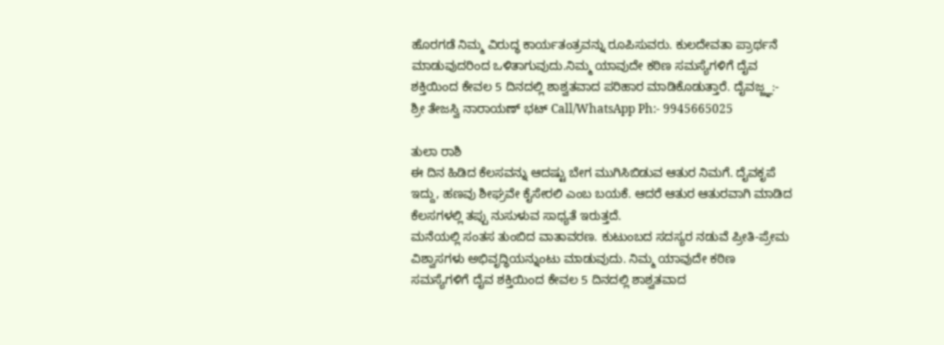ಹೊರಗಡೆ ನಿಮ್ಮ ವಿರುದ್ಧ ಕಾರ್ಯತಂತ್ರವನ್ನು ರೂಪಿಸುವರು. ಕುಲದೇವತಾ ಪ್ರಾರ್ಥನೆ ಮಾಡುವುದರಿಂದ ಒಳಿತಾಗುವುದು.ನಿಮ್ಮ ಯಾವುದೇ ಕಠಿಣ ಸಮಸ್ಯೆಗಳಿಗೆ ದೈವ ಶಕ್ತಿಯಿಂದ ಕೇವಲ 5 ದಿನದಲ್ಲಿ ಶಾಶ್ವತವಾದ ಪರಿಹಾರ ಮಾಡಿಕೊಡುತ್ತಾರೆ. ದೈವಜ್ಜ್ಞ:- ಶ್ರೀ ತೇಜಸ್ವಿ ನಾರಾಯಣ್ ಭಟ್ Call/WhatsApp Ph:- 9945665025

ತುಲಾ ರಾಶಿ
ಈ ದಿನ ಹಿಡಿದ ಕೆಲಸವನ್ನು ಆದಷ್ಟು ಬೇಗ ಮುಗಿಸಿಬಿಡುವ ಆತುರ ನಿಮಗೆ. ದೈವಕೃಪೆ ಇದ್ದು, ಹಣವು ಶೀಘ್ರವೇ ಕೈಸೇರಲಿ ಎಂಬ ಬಯಕೆ. ಆದರೆ ಆತುರ ಆತುರವಾಗಿ ಮಾಡಿದ ಕೆಲಸಗಳಲ್ಲಿ ತಪ್ಪು ನುಸುಳುವ ಸಾಧ್ಯತೆ ಇರುತ್ತದೆ.
ಮನೆಯಲ್ಲಿ ಸಂತಸ ತುಂಬಿದ ವಾತಾವರಣ. ಕುಟುಂಬದ ಸದಸ್ಯರ ನಡುವೆ ಪ್ರೀತಿ-ಪ್ರೇಮ ವಿಶ್ವಾಸಗಳು ಅಭಿವೃದ್ಧಿಯನ್ನುಂಟು ಮಾಡುವುದು. ನಿಮ್ಮ ಯಾವುದೇ ಕಠಿಣ ಸಮಸ್ಯೆಗಳಿಗೆ ದೈವ ಶಕ್ತಿಯಿಂದ ಕೇವಲ 5 ದಿನದಲ್ಲಿ ಶಾಶ್ವತವಾದ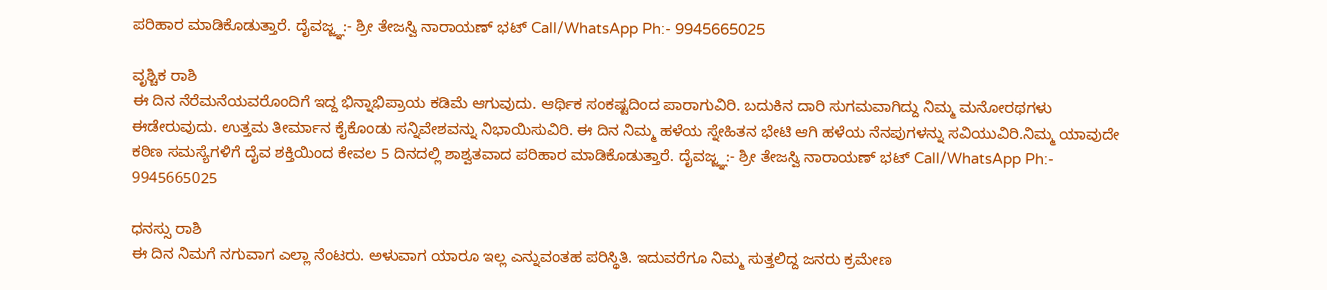ಪರಿಹಾರ ಮಾಡಿಕೊಡುತ್ತಾರೆ. ದೈವಜ್ಜ್ಞ:- ಶ್ರೀ ತೇಜಸ್ವಿ ನಾರಾಯಣ್ ಭಟ್ Call/WhatsApp Ph:- 9945665025

ವೃಶ್ಚಿಕ ರಾಶಿ
ಈ ದಿನ ನೆರೆಮನೆಯವರೊಂದಿಗೆ ಇದ್ದ ಭಿನ್ನಾಭಿಪ್ರಾಯ ಕಡಿಮೆ ಆಗುವುದು. ಆರ್ಥಿಕ ಸಂಕಷ್ಟದಿಂದ ಪಾರಾಗುವಿರಿ. ಬದುಕಿನ ದಾರಿ ಸುಗಮವಾಗಿದ್ದು ನಿಮ್ಮ ಮನೋರಥಗಳು ಈಡೇರುವುದು. ಉತ್ತಮ ತೀರ್ಮಾನ ಕೈಕೊಂಡು ಸನ್ನಿವೇಶವನ್ನು ನಿಭಾಯಿಸುವಿರಿ. ಈ ದಿನ ನಿಮ್ಮ ಹಳೆಯ ಸ್ನೇಹಿತನ ಭೇಟಿ ಆಗಿ ಹಳೆಯ ನೆನಪುಗಳನ್ನು ಸವಿಯುವಿರಿ.ನಿಮ್ಮ ಯಾವುದೇ ಕಠಿಣ ಸಮಸ್ಯೆಗಳಿಗೆ ದೈವ ಶಕ್ತಿಯಿಂದ ಕೇವಲ 5 ದಿನದಲ್ಲಿ ಶಾಶ್ವತವಾದ ಪರಿಹಾರ ಮಾಡಿಕೊಡುತ್ತಾರೆ. ದೈವಜ್ಜ್ಞ:- ಶ್ರೀ ತೇಜಸ್ವಿ ನಾರಾಯಣ್ ಭಟ್ Call/WhatsApp Ph:- 9945665025

ಧನಸ್ಸು ರಾಶಿ
ಈ ದಿನ ನಿಮಗೆ ನಗುವಾಗ ಎಲ್ಲಾ ನೆಂಟರು. ಅಳುವಾಗ ಯಾರೂ ಇಲ್ಲ ಎನ್ನುವಂತಹ ಪರಿಸ್ಥಿತಿ. ಇದುವರೆಗೂ ನಿಮ್ಮ ಸುತ್ತಲಿದ್ದ ಜನರು ಕ್ರಮೇಣ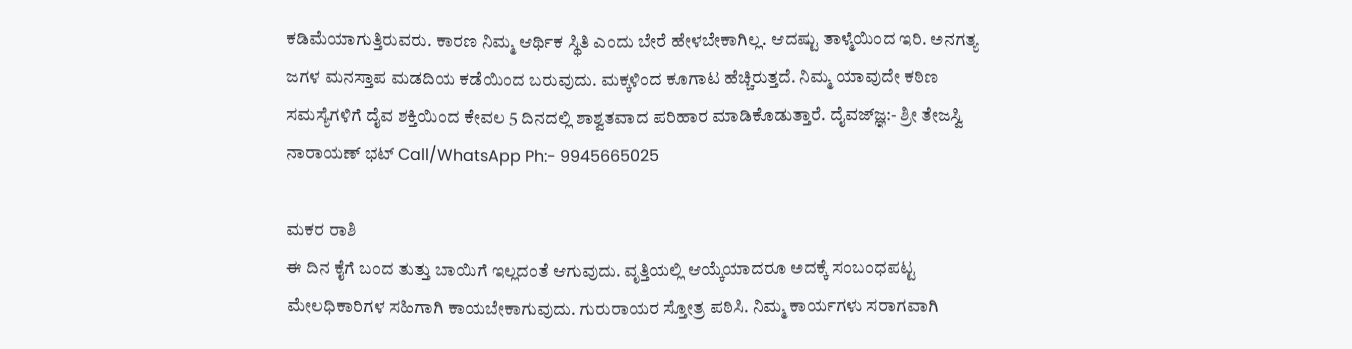ಕಡಿಮೆಯಾಗುತ್ತಿರುವರು. ಕಾರಣ ನಿಮ್ಮ ಆರ್ಥಿಕ ಸ್ಥಿತಿ ಎಂದು ಬೇರೆ ಹೇಳಬೇಕಾಗಿಲ್ಲ. ಆದಷ್ಟು ತಾಳ್ಮೆಯಿಂದ ಇರಿ. ಅನಗತ್ಯ ಜಗಳ ಮನಸ್ತಾಪ ಮಡದಿಯ ಕಡೆಯಿಂದ ಬರುವುದು. ಮಕ್ಕಳಿಂದ ಕೂಗಾಟ ಹೆಚ್ಚಿರುತ್ತದೆ. ನಿಮ್ಮ ಯಾವುದೇ ಕಠಿಣ ಸಮಸ್ಯೆಗಳಿಗೆ ದೈವ ಶಕ್ತಿಯಿಂದ ಕೇವಲ 5 ದಿನದಲ್ಲಿ ಶಾಶ್ವತವಾದ ಪರಿಹಾರ ಮಾಡಿಕೊಡುತ್ತಾರೆ. ದೈವಜ್ಜ್ಞ:- ಶ್ರೀ ತೇಜಸ್ವಿ ನಾರಾಯಣ್ ಭಟ್ Call/WhatsApp Ph:- 9945665025

ಮಕರ ರಾಶಿ
ಈ ದಿನ ಕೈಗೆ ಬಂದ ತುತ್ತು ಬಾಯಿಗೆ ಇಲ್ಲದಂತೆ ಆಗುವುದು. ವೃತ್ತಿಯಲ್ಲಿ ಆಯ್ಕೆಯಾದರೂ ಅದಕ್ಕೆ ಸಂಬಂಧಪಟ್ಟ ಮೇಲಧಿಕಾರಿಗಳ ಸಹಿಗಾಗಿ ಕಾಯಬೇಕಾಗುವುದು. ಗುರುರಾಯರ ಸ್ತೋತ್ರ ಪಠಿಸಿ. ನಿಮ್ಮ ಕಾರ್ಯಗಳು ಸರಾಗವಾಗಿ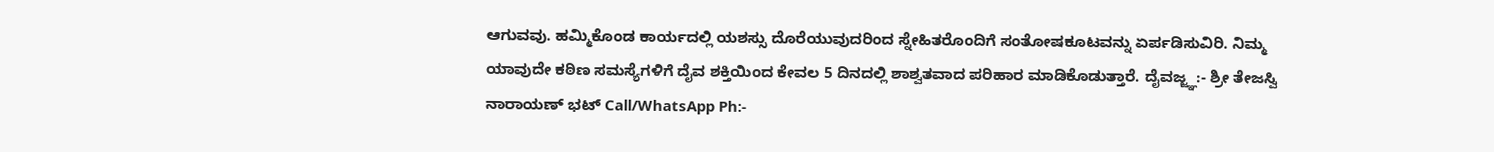ಆಗುವವು. ಹಮ್ಮಿಕೊಂಡ ಕಾರ್ಯದಲ್ಲಿ ಯಶಸ್ಸು ದೊರೆಯುವುದರಿಂದ ಸ್ನೇಹಿತರೊಂದಿಗೆ ಸಂತೋಷಕೂಟವನ್ನು ಏರ್ಪಡಿಸುವಿರಿ. ನಿಮ್ಮ ಯಾವುದೇ ಕಠಿಣ ಸಮಸ್ಯೆಗಳಿಗೆ ದೈವ ಶಕ್ತಿಯಿಂದ ಕೇವಲ 5 ದಿನದಲ್ಲಿ ಶಾಶ್ವತವಾದ ಪರಿಹಾರ ಮಾಡಿಕೊಡುತ್ತಾರೆ. ದೈವಜ್ಜ್ಞ:- ಶ್ರೀ ತೇಜಸ್ವಿ ನಾರಾಯಣ್ ಭಟ್ Call/WhatsApp Ph:-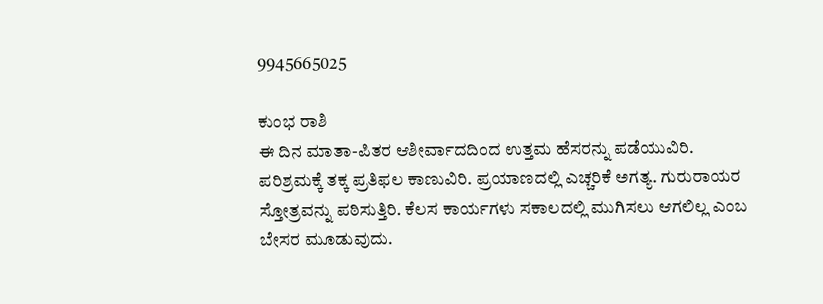9945665025

ಕುಂಭ ರಾಶಿ
ಈ ದಿನ ಮಾತಾ-ಪಿತರ ಆಶೀರ್ವಾದದಿಂದ ಉತ್ತಮ ಹೆಸರನ್ನು ಪಡೆಯುವಿರಿ. ಪರಿಶ್ರಮಕ್ಕೆ ತಕ್ಕ ಪ್ರತಿಫಲ ಕಾಣುವಿರಿ. ಪ್ರಯಾಣದಲ್ಲಿ ಎಚ್ಚರಿಕೆ ಅಗತ್ಯ. ಗುರುರಾಯರ ಸ್ತೋತ್ರವನ್ನು ಪಠಿಸುತ್ತಿರಿ. ಕೆಲಸ ಕಾರ್ಯಗಳು ಸಕಾಲದಲ್ಲಿ ಮುಗಿಸಲು ಆಗಲಿಲ್ಲ ಎಂಬ ಬೇಸರ ಮೂಡುವುದು.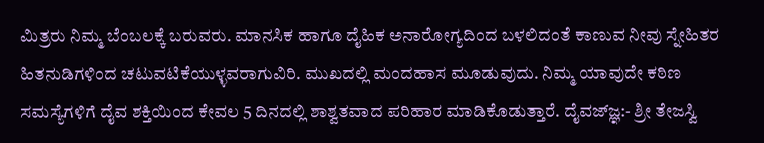ಮಿತ್ರರು ನಿಮ್ಮ ಬೆಂಬಲಕ್ಕೆ ಬರುವರು. ಮಾನಸಿಕ ಹಾಗೂ ದೈಹಿಕ ಅನಾರೋಗ್ಯದಿಂದ ಬಳಲಿದಂತೆ ಕಾಣುವ ನೀವು ಸ್ನೇಹಿತರ ಹಿತನುಡಿಗಳಿಂದ ಚಟುವಟಿಕೆಯುಳ್ಳವರಾಗುವಿರಿ. ಮುಖದಲ್ಲಿ ಮಂದಹಾಸ ಮೂಡುವುದು. ನಿಮ್ಮ ಯಾವುದೇ ಕಠಿಣ ಸಮಸ್ಯೆಗಳಿಗೆ ದೈವ ಶಕ್ತಿಯಿಂದ ಕೇವಲ 5 ದಿನದಲ್ಲಿ ಶಾಶ್ವತವಾದ ಪರಿಹಾರ ಮಾಡಿಕೊಡುತ್ತಾರೆ. ದೈವಜ್ಜ್ಞ:- ಶ್ರೀ ತೇಜಸ್ವಿ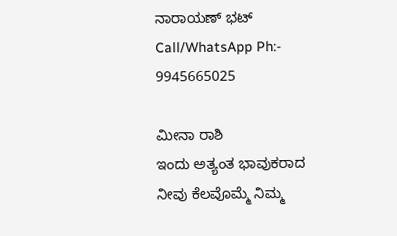ನಾರಾಯಣ್ ಭಟ್ Call/WhatsApp Ph:- 9945665025

ಮೀನಾ ರಾಶಿ
ಇಂದು ಅತ್ಯಂತ ಭಾವುಕರಾದ ನೀವು ಕೆಲವೊಮ್ಮೆ ನಿಮ್ಮ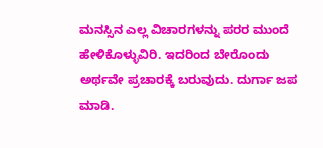ಮನಸ್ಸಿನ ಎಲ್ಲ ವಿಚಾರಗಳನ್ನು ಪರರ ಮುಂದೆ ಹೇಳಿಕೊಳ್ಳುವಿರಿ. ಇದರಿಂದ ಬೇರೊಂದು ಅರ್ಥವೇ ಪ್ರಚಾರಕ್ಕೆ ಬರುವುದು. ದುರ್ಗಾ ಜಪ ಮಾಡಿ.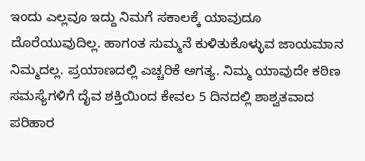ಇಂದು ಎಲ್ಲವೂ ಇದ್ದು ನಿಮಗೆ ಸಕಾಲಕ್ಕೆ ಯಾವುದೂ ದೊರೆಯುವುದಿಲ್ಲ. ಹಾಗಂತ ಸುಮ್ಮನೆ ಕುಳಿತುಕೊಳ್ಳುವ ಜಾಯಮಾನ ನಿಮ್ಮದಲ್ಲ. ಪ್ರಯಾಣದಲ್ಲಿ ಎಚ್ಚರಿಕೆ ಅಗತ್ಯ. ನಿಮ್ಮ ಯಾವುದೇ ಕಠಿಣ ಸಮಸ್ಯೆಗಳಿಗೆ ದೈವ ಶಕ್ತಿಯಿಂದ ಕೇವಲ 5 ದಿನದಲ್ಲಿ ಶಾಶ್ವತವಾದ ಪರಿಹಾರ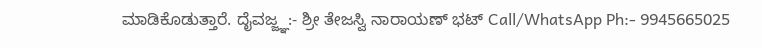ಮಾಡಿಕೊಡುತ್ತಾರೆ. ದೈವಜ್ಜ್ಞ:- ಶ್ರೀ ತೇಜಸ್ವಿ ನಾರಾಯಣ್ ಭಟ್ Call/WhatsApp Ph:- 9945665025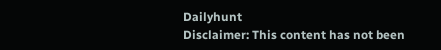Dailyhunt
Disclaimer: This content has not been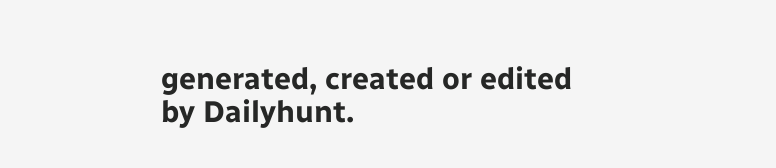generated, created or edited by Dailyhunt.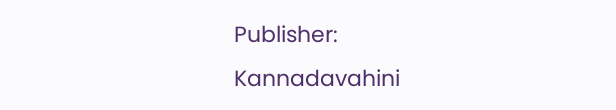Publisher: Kannadavahini